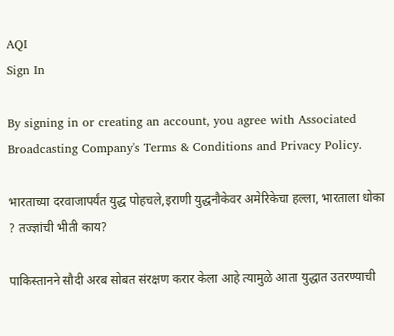AQI
Sign In

By signing in or creating an account, you agree with Associated Broadcasting Company's Terms & Conditions and Privacy Policy.

भारताच्या दरवाजापर्यंत युद्ध पोहचले,इराणी युद्धनौकेवर अमेरिकेचा हल्ला, भारताला धोका ? तज्ज्ञांची भीती काय?

पाकिस्तानने सौदी अरब सोबत संरक्षण करार केला आहे त्यामुळे आता युद्धात उतरण्याची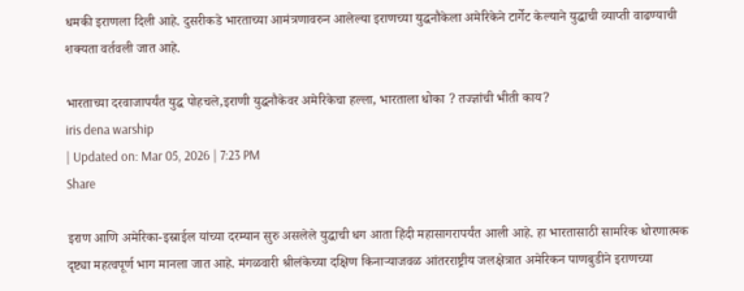धमकी इराणला दिली आहे. दुसरीकडे भारताच्या आमंत्रणावरुन आलेल्या इराणच्या युद्धनौकेला अमेरिकेने टार्गेट केल्याने युद्धाची व्याप्ती वाढण्याची शक्यता वर्तवली जात आहे.

भारताच्या दरवाजापर्यंत युद्ध पोहचले,इराणी युद्धनौकेवर अमेरिकेचा हल्ला, भारताला धोका ? तज्ज्ञांची भीती काय?
iris dena warship
| Updated on: Mar 05, 2026 | 7:23 PM
Share

इराण आणि अमेरिका-इस्राईल यांच्या दरम्यान सुरु असलेले युद्धाची धग आता हिंदी महासागरापर्यंत आली आहे. हा भारतासाठी सामरिक धोरणात्मक दृष्ट्या महत्वपूर्ण भाग मानला जात आहे. मंगळवारी श्रीलंकेच्या दक्षिण किनाऱ्याजवळ आंतरराष्ट्रीय जलक्षेत्रात अमेरिकन पाणबुडीने इराणच्या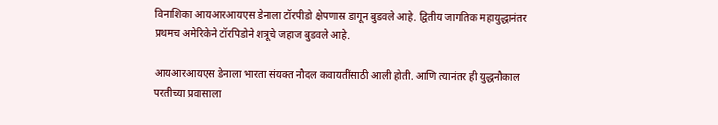विनाशिका आयआरआयएस डेनाला टॉरपीडो क्षेपणास्र डागून बुडवले आहे. द्वितीय जागतिक महायुद्धानंतर प्रथमच अमेरिकेने टॉरपिडोने शत्रूचे जहाज बुडवले आहे.

आयआरआयएस डेनाला भारता संयक्त नौदल कवायतींसाठी आली होती. आणि त्यानंतर ही युद्धनौकाल परतीच्या प्रवासाला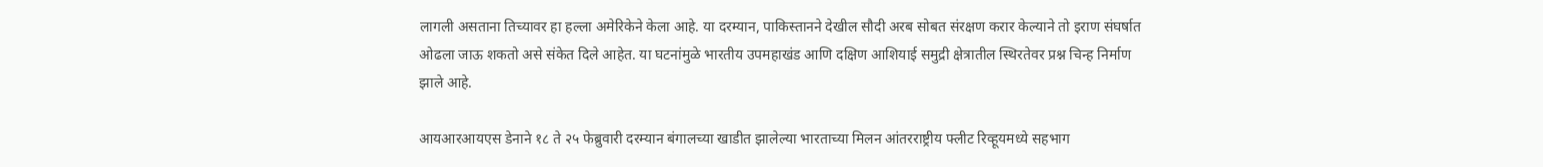लागली असताना तिच्यावर हा हल्ला अमेरिकेने केला आहे. या दरम्यान, पाकिस्तानने देखील सौदी अरब सोबत संरक्षण करार केल्याने तो इराण संघर्षात ओढला जाऊ शकतो असे संकेत दिले आहेत. या घटनांमुळे भारतीय उपमहाखंड आणि दक्षिण आशियाई समुद्री क्षेत्रातील स्थिरतेवर प्रश्न चिन्ह निर्माण झाले आहे.

आयआरआयएस डेनाने १८ ते २५ फेब्रुवारी दरम्यान बंगालच्या खाडीत झालेल्या भारताच्या मिलन आंतरराष्ट्रीय फ्लीट रिव्हूयमध्ये सहभाग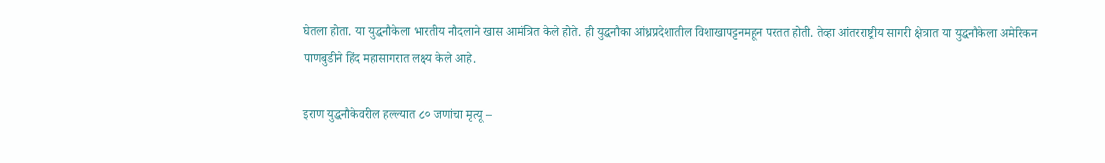घेतला होता. या युद्धनौकेला भारतीय नौदलाने खास आमंत्रित केले होते. ही युद्धनौका आंध्रप्रदेशातील विशाखापट्टनमहून परतत होती. तेव्हा आंतरराष्ट्रीय सागरी क्षेत्रात या युद्धनौकेला अमेरिकन पाणबुडीने हिंद महासागरात लक्ष्य केले आहे.

इराण युद्धनौकेवरील हल्ल्यात ८० जणांचा मृत्यू –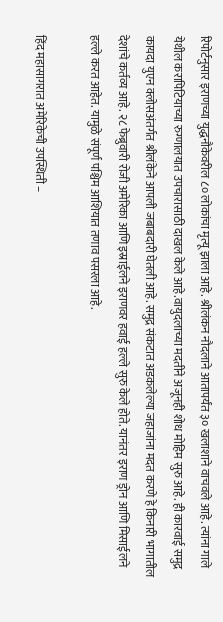रिपोर्टनुसार इराणच्या युद्धनौकेवरील ८० लोकांचा मृत्यू झाला आहे. श्रीलंकन नौदलाने आतापर्यंत ३० खलाशाने वाचवले आहे. त्यांना गाले येथील करापिटियाच्या रुग्णालयात उपचारासाठी दाखल केले आहे.वायुदलाच्या मदतीने अजूनही शोध मोहिम सुरु आहे. ही कारवाई समुद्र कायदा युएन क्लोसअंतर्गत श्रीलंकेने आपली जबाबदारी घेतली आहे. समुद्र संकटात अडकलेल्या जहाजांना मदत करणे हे किनारी भागातील देशांचे कर्तव्य आहे. २८ फेब्रुवारी रोजी अमेरिका आणि इस्राईलने इराणवर हवाई हल्ले सुरु केले होते. यानंतर इराण ड्रोन आणि मिसाईलने हल्ले करत आहेत. यामुळे संपूर्ण पश्चिम आशियात तणाव पसरला आहे.

हिंद महासागरात अमेरिकेची उपस्थिती –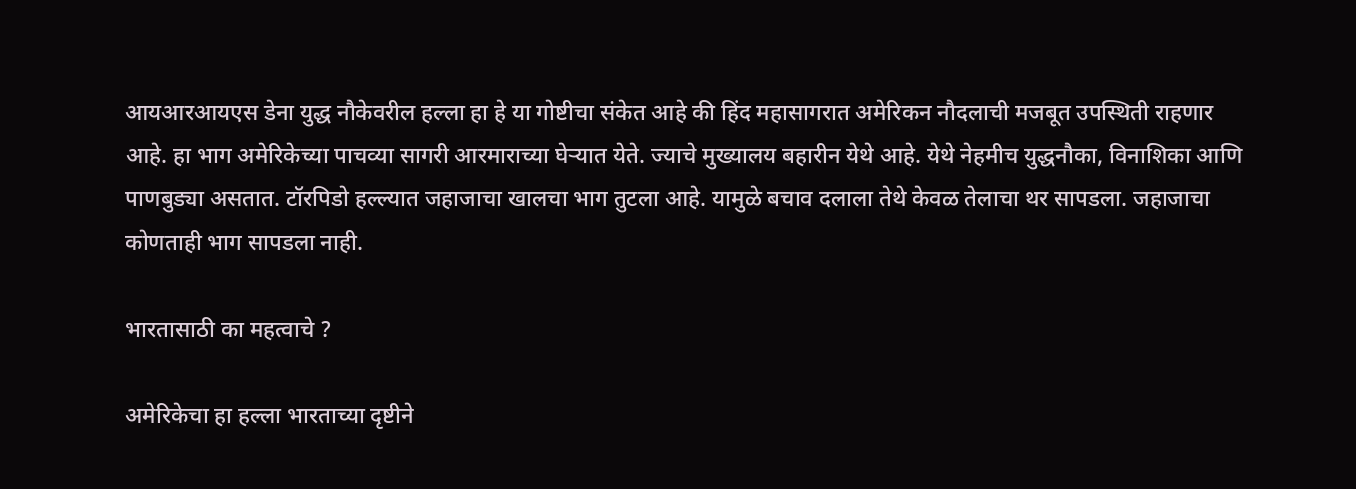आयआरआयएस डेना युद्ध नौकेवरील हल्ला हा हे या गोष्टीचा संकेत आहे की हिंद महासागरात अमेरिकन नौदलाची मजबूत उपस्थिती राहणार आहे. हा भाग अमेरिकेच्या पाचव्या सागरी आरमाराच्या घेऱ्यात येते. ज्याचे मुख्यालय बहारीन येथे आहे. येथे नेहमीच युद्धनौका, विनाशिका आणि पाणबुड्या असतात. टॉरपिडो हल्ल्यात जहाजाचा खालचा भाग तुटला आहे. यामुळे बचाव दलाला तेथे केवळ तेलाचा थर सापडला. जहाजाचा कोणताही भाग सापडला नाही.

भारतासाठी का महत्वाचे ?

अमेरिकेचा हा हल्ला भारताच्या दृष्टीने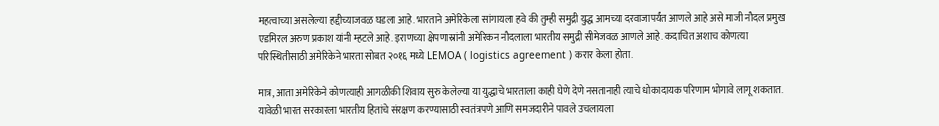महत्वाच्या असलेल्या हद्दीच्याजवळ घडला आहे. भारताने अमेरिकेला सांगायला हवे की तुम्ही समुद्री युद्ध आमच्या दरवाजापर्यंत आणले आहे असे माजी नौदल प्रमुख एडमिरल अरुण प्रकाश यांनी म्हटले आहे. इराणच्या क्षेपणास्रांनी अमेरिकन नौदलाला भारतीय समुद्री सीमेजवळ आणले आहे. कदाचित अशाच कोणत्या परिस्थितीसाठी अमेरिकेने भारता सोबत २०१६ मध्ये LEMOA ( logistics agreement ) करार केला होता.

मात्र, आता अमेरिकेने कोणत्याही आगळीकी शिवाय सुरु केलेल्या या युद्धाचे भारताला काही घेणे देणे नसतानाही त्याचे धोकादायक परिणाम भोगावे लागू शकतात. यावेळी भारत सरकारला भारतीय हितांचे संरक्षण करण्यासाठी स्वतंत्रपणे आणि समजदारीने पावले उचलायला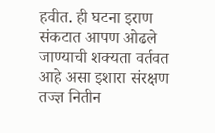हवीत. ही घटना इराण संकटात आपण ओढले जाण्याची शक्यता वर्तवत आहे असा इशारा संरक्षण तज्ज्ञ नितीन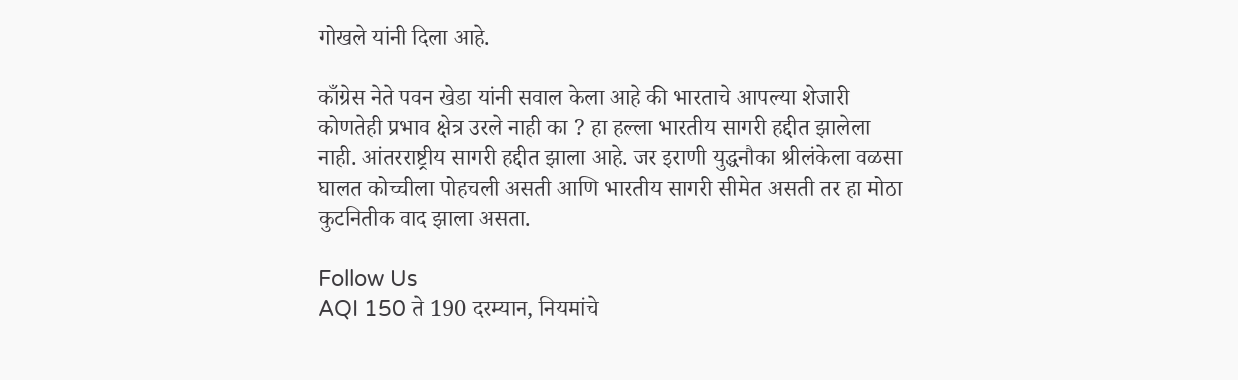गोखले यांनी दिला आहे.

काँग्रेस नेते पवन खेडा यांनी सवाल केला आहे की भारताचे आपल्या शेजारी कोणतेही प्रभाव क्षेत्र उरले नाही का ? हा हल्ला भारतीय सागरी हद्दीत झालेला नाही. आंतरराष्ट्रीय सागरी हद्दीत झाला आहे. जर इराणी युद्धनौका श्रीलंकेला वळसा घालत कोच्चीला पोहचली असती आणि भारतीय सागरी सीमेत असती तर हा मोठा कुटनितीक वाद झाला असता.

Follow Us
AQI 150 ते 190 दरम्यान, नियमांचे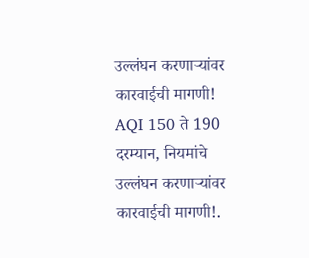उल्लंघन करणाऱ्यांवर कारवाईची मागणी!
AQI 150 ते 190 दरम्यान, नियमांचे उल्लंघन करणाऱ्यांवर कारवाईची मागणी!.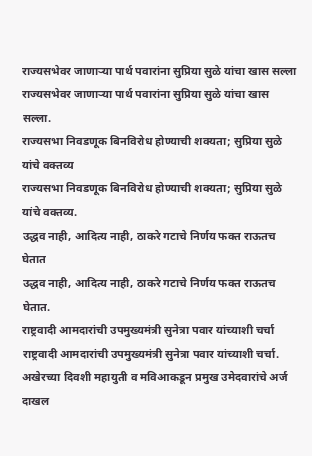राज्यसभेवर जाणाऱ्या पार्थ पवारांना सुप्रिया सुळे यांचा खास सल्ला
राज्यसभेवर जाणाऱ्या पार्थ पवारांना सुप्रिया सुळे यांचा खास सल्ला.
राज्यसभा निवडणूक बिनविरोध होण्याची शक्यता; सुप्रिया सुळे यांचे वक्तव्य
राज्यसभा निवडणूक बिनविरोध होण्याची शक्यता; सुप्रिया सुळे यांचे वक्तव्य.
उद्धव नाही, आदित्य नाही, ठाकरे गटाचे निर्णय फक्त राऊतच घेतात
उद्धव नाही, आदित्य नाही, ठाकरे गटाचे निर्णय फक्त राऊतच घेतात.
राष्ट्रवादी आमदारांची उपमुख्यमंत्री सुनेत्रा पवार यांच्याशी चर्चा
राष्ट्रवादी आमदारांची उपमुख्यमंत्री सुनेत्रा पवार यांच्याशी चर्चा.
अखेरच्या दिवशी महायुती व मविआकडून प्रमुख उमेदवारांचे अर्ज दाखल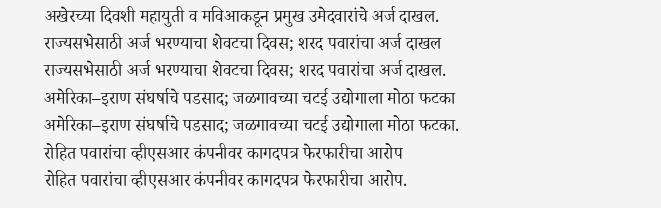अखेरच्या दिवशी महायुती व मविआकडून प्रमुख उमेदवारांचे अर्ज दाखल.
राज्यसभेसाठी अर्ज भरण्याचा शेवटचा दिवस; शरद पवारांचा अर्ज दाखल
राज्यसभेसाठी अर्ज भरण्याचा शेवटचा दिवस; शरद पवारांचा अर्ज दाखल.
अमेरिका–इराण संघर्षाचे पडसाद; जळगावच्या चटई उद्योगाला मोठा फटका
अमेरिका–इराण संघर्षाचे पडसाद; जळगावच्या चटई उद्योगाला मोठा फटका.
रोहित पवारांचा व्हीएसआर कंपनीवर कागदपत्र फेरफारीचा आरोप
रोहित पवारांचा व्हीएसआर कंपनीवर कागदपत्र फेरफारीचा आरोप.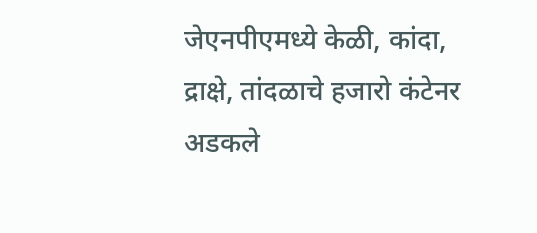जेएनपीएमध्ये केळी, कांदा, द्राक्षे, तांदळाचे हजारो कंटेनर अडकले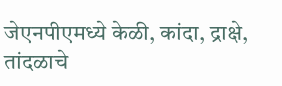जेएनपीएमध्ये केळी, कांदा, द्राक्षे, तांदळाचे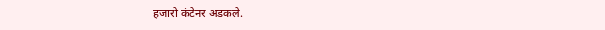हजारो कंटेनर अडकले.